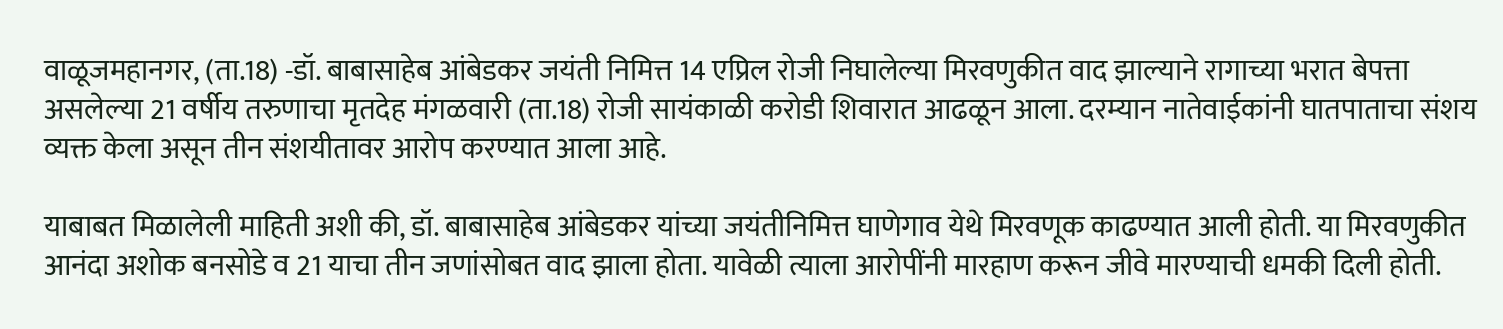वाळूजमहानगर, (ता.18) -डॉ. बाबासाहेब आंबेडकर जयंती निमित्त 14 एप्रिल रोजी निघालेल्या मिरवणुकीत वाद झाल्याने रागाच्या भरात बेपत्ता असलेल्या 21 वर्षीय तरुणाचा मृतदेह मंगळवारी (ता.18) रोजी सायंकाळी करोडी शिवारात आढळून आला. दरम्यान नातेवाईकांनी घातपाताचा संशय व्यक्त केला असून तीन संशयीतावर आरोप करण्यात आला आहे.

याबाबत मिळालेली माहिती अशी की, डॉ. बाबासाहेब आंबेडकर यांच्या जयंतीनिमित्त घाणेगाव येथे मिरवणूक काढण्यात आली होती. या मिरवणुकीत आनंदा अशोक बनसोडे व 21 याचा तीन जणांसोबत वाद झाला होता. यावेळी त्याला आरोपींनी मारहाण करून जीवे मारण्याची धमकी दिली होती.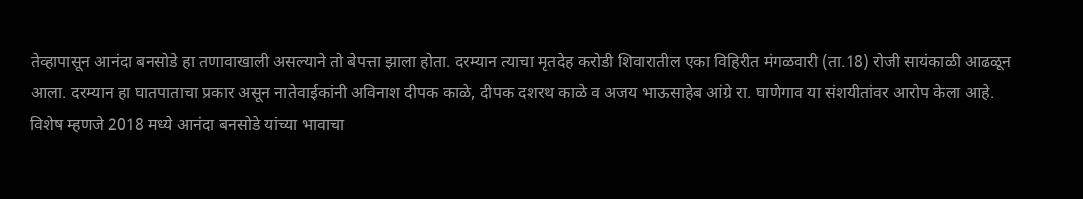तेव्हापासून आनंदा बनसोडे हा तणावाखाली असल्याने तो बेपत्ता झाला होता. दरम्यान त्याचा मृतदेह करोडी शिवारातील एका विहिरीत मंगळवारी (ता.18) रोजी सायंकाळी आढळून आला. दरम्यान हा घातपाताचा प्रकार असून नातेवाईकांनी अविनाश दीपक काळे, दीपक दशरथ काळे व अजय भाऊसाहेब आंग्रे रा. घाणेगाव या संशयीतांवर आरोप केला आहे. विशेष म्हणजे 2018 मध्ये आनंदा बनसोडे यांच्या भावाचा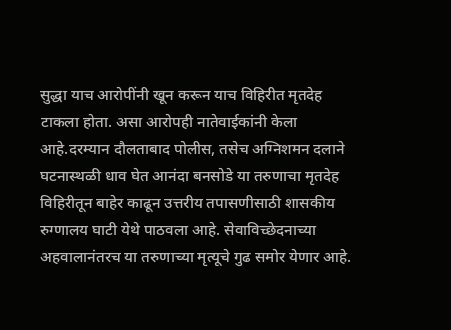सुद्धा याच आरोपींनी खून करून याच विहिरीत मृतदेह टाकला होता. असा आरोपही नातेवाईकांनी केला आहे.दरम्यान दौलताबाद पोलीस, तसेच अग्निशमन दलाने घटनास्थळी धाव घेत आनंदा बनसोडे या तरुणाचा मृतदेह विहिरीतून बाहेर काढून उत्तरीय तपासणीसाठी शासकीय रुग्णालय घाटी येथे पाठवला आहे. सेवाविच्छेदनाच्या अहवालानंतरच या तरुणाच्या मृत्यूचे गुढ समोर येणार आहे.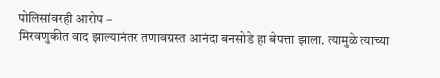पोलिसांवरही आरोप –
मिरवणुकीत वाद झाल्यानंतर तणावग्रस्त आनंदा बनसोडे हा बेपत्ता झाला. त्यामुळे त्याच्या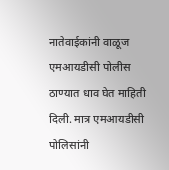नातेवाईकांनी वाळूज एमआयडीसी पोलीस ठाण्यात धाव घेत माहिती दिली. मात्र एमआयडीसी पोलिसांनी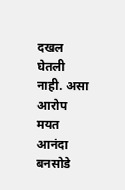दखल घेतली नाही. असा आरोप मयत आनंदा बनसोडे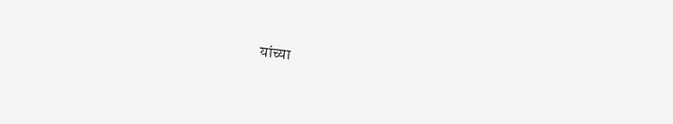यांच्या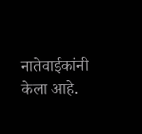नातेवाईकांनी केला आहे.